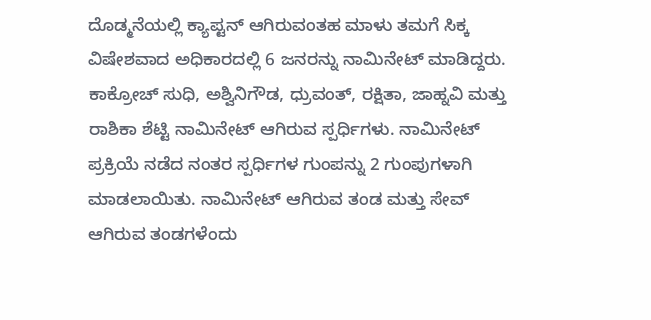ದೊಡ್ಮನೆಯಲ್ಲಿ ಕ್ಯಾಪ್ಟನ್ ಆಗಿರುವಂತಹ ಮಾಳು ತಮಗೆ ಸಿಕ್ಕ ವಿಷೇಶವಾದ ಅಧಿಕಾರದಲ್ಲಿ 6 ಜನರನ್ನು ನಾಮಿನೇಟ್ ಮಾಡಿದ್ದರು.
ಕಾಕ್ರೋಚ್ ಸುಧಿ, ಅಶ್ವಿನಿಗೌಡ, ಧ್ರುವಂತ್, ರಕ್ಷಿತಾ, ಜಾಹ್ನವಿ ಮತ್ತು ರಾಶಿಕಾ ಶೆಟ್ಟಿ ನಾಮಿನೇಟ್ ಆಗಿರುವ ಸ್ಪರ್ಧಿಗಳು. ನಾಮಿನೇಟ್ ಪ್ರಕ್ರಿಯೆ ನಡೆದ ನಂತರ ಸ್ಪರ್ಧಿಗಳ ಗುಂಪನ್ನು 2 ಗುಂಪುಗಳಾಗಿ ಮಾಡಲಾಯಿತು. ನಾಮಿನೇಟ್ ಆಗಿರುವ ತಂಡ ಮತ್ತು ಸೇವ್ ಆಗಿರುವ ತಂಡಗಳೆಂದು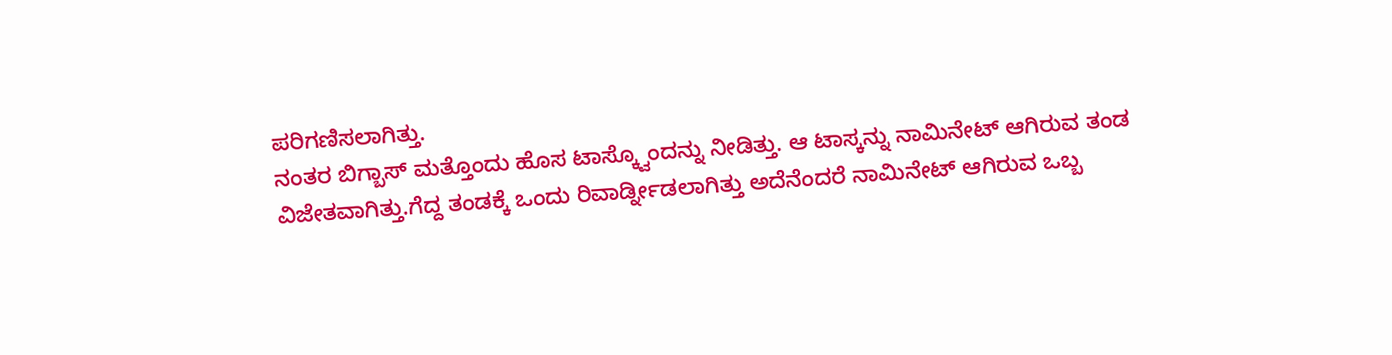ಪರಿಗಣಿಸಲಾಗಿತ್ತು.
ನಂತರ ಬಿಗ್ಬಾಸ್ ಮತ್ತೊಂದು ಹೊಸ ಟಾಸ್ಕ್ವೊಂದನ್ನು ನೀಡಿತ್ತು. ಆ ಟಾಸ್ಕನ್ನು ನಾಮಿನೇಟ್ ಆಗಿರುವ ತಂಡ ವಿಜೇತವಾಗಿತ್ತು.ಗೆದ್ದ ತಂಡಕ್ಕೆ ಒಂದು ರಿವಾರ್ಡ್ನೀಡಲಾಗಿತ್ತು ಅದೆನೆಂದರೆ ನಾಮಿನೇಟ್ ಆಗಿರುವ ಒಬ್ಬ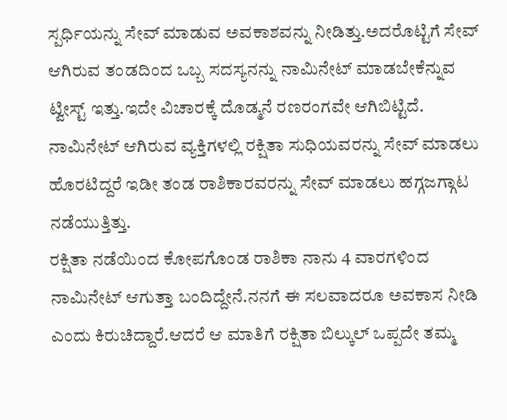ಸ್ಪರ್ಧಿಯನ್ನು ಸೇವ್ ಮಾಡುವ ಅವಕಾಶವನ್ನು ನೀಡಿತ್ತು.ಅದರೊಟ್ಟಿಗೆ ಸೇವ್ ಆಗಿರುವ ತಂಡದಿಂದ ಒಬ್ಬ ಸದಸ್ಯನನ್ನು ನಾಮಿನೇಟ್ ಮಾಡಬೇಕೆನ್ನುವ ಟ್ವೀಸ್ಟ್ ಇತ್ತು.ಇದೇ ವಿಚಾರಕ್ಕೆ ದೊಡ್ಮನೆ ರಣರಂಗವೇ ಆಗಿಬಿಟ್ಟಿದೆ. ನಾಮಿನೇಟ್ ಆಗಿರುವ ವ್ಯಕ್ತಿಗಳಲ್ಲಿ ರಕ್ಷಿತಾ ಸುಧಿಯವರನ್ನು ಸೇವ್ ಮಾಡಲು ಹೊರಟಿದ್ದರೆ ಇಡೀ ತಂಡ ರಾಶಿಕಾರವರನ್ನು ಸೇವ್ ಮಾಡಲು ಹಗ್ಗಜಗ್ಗಾಟ ನಡೆಯುತ್ತಿತ್ತು.
ರಕ್ಷಿತಾ ನಡೆಯಿಂದ ಕೋಪಗೊಂಡ ರಾಶಿಕಾ ನಾನು 4 ವಾರಗಳಿಂದ ನಾಮಿನೇಟ್ ಆಗುತ್ತಾ ಬಂದಿದ್ದೇನೆ.ನನಗೆ ಈ ಸಲವಾದರೂ ಅವಕಾಸ ನೀಡಿ ಎಂದು ಕಿರುಚಿದ್ದಾರೆ.ಆದರೆ ಆ ಮಾತಿಗೆ ರಕ್ಷಿತಾ ಬಿಲ್ಕುಲ್ ಒಪ್ಪದೇ ತಮ್ಮ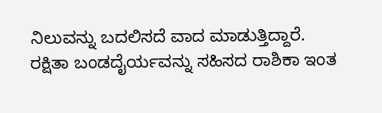ನಿಲುವನ್ನು ಬದಲಿಸದೆ ವಾದ ಮಾಡುತ್ತಿದ್ದಾರೆ.
ರಕ್ಷಿತಾ ಬಂಡದೈರ್ಯವನ್ನು ಸಹಿಸದ ರಾಶಿಕಾ ಇಂತ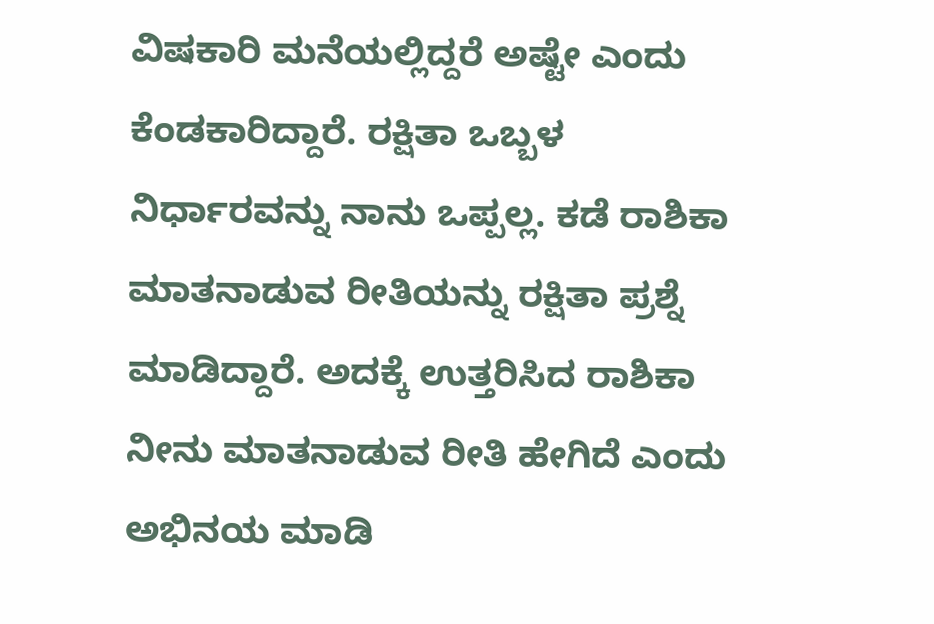ವಿಷಕಾರಿ ಮನೆಯಲ್ಲಿದ್ದರೆ ಅಷ್ಟೇ ಎಂದು ಕೆಂಡಕಾರಿದ್ದಾರೆ. ರಕ್ಷಿತಾ ಒಬ್ಬಳ ನಿರ್ಧಾರವನ್ನು ನಾನು ಒಪ್ಪಲ್ಲ. ಕಡೆ ರಾಶಿಕಾ ಮಾತನಾಡುವ ರೀತಿಯನ್ನು ರಕ್ಷಿತಾ ಪ್ರಶ್ನೆ ಮಾಡಿದ್ದಾರೆ. ಅದಕ್ಕೆ ಉತ್ತರಿಸಿದ ರಾಶಿಕಾ ನೀನು ಮಾತನಾಡುವ ರೀತಿ ಹೇಗಿದೆ ಎಂದು ಅಭಿನಯ ಮಾಡಿ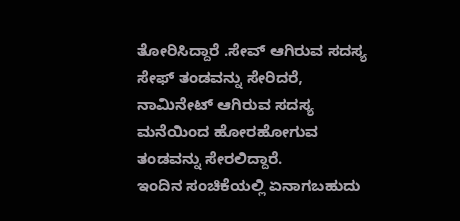ತೋರಿಸಿದ್ದಾರೆ .ಸೇವ್ ಆಗಿರುವ ಸದಸ್ಯ ಸೇಫ್ ತಂಡವನ್ನು ಸೇರಿದರೆ, ನಾಮಿನೇಟ್ ಆಗಿರುವ ಸದಸ್ಯ ಮನೆಯಿಂದ ಹೋರಹೋಗುವ ತಂಡವನ್ನು ಸೇರಲಿದ್ದಾರೆ.
ಇಂದಿನ ಸಂಚಿಕೆಯಲ್ಲಿ ಏನಾಗಬಹುದು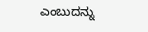ಎಂಬುದನ್ನು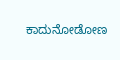ಕಾದುನೋಡೋಣ